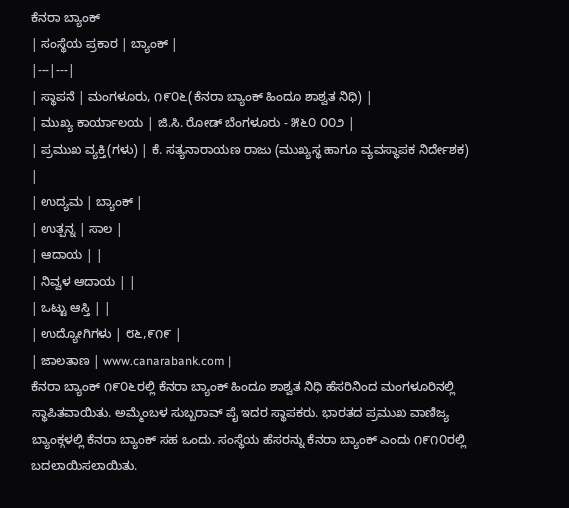ಕೆನರಾ ಬ್ಯಾಂಕ್
| ಸಂಸ್ಥೆಯ ಪ್ರಕಾರ | ಬ್ಯಾಂಕ್ |
|---|---|
| ಸ್ಥಾಪನೆ | ಮಂಗಳೂರು, ೧೯೦೬(ಕೆನರಾ ಬ್ಯಾಂಕ್ ಹಿಂದೂ ಶಾಶ್ವತ ನಿಧಿ) |
| ಮುಖ್ಯ ಕಾರ್ಯಾಲಯ | ಜಿ.ಸಿ. ರೋಡ್ ಬೆಂಗಳೂರು - ೫೬೦ ೦೦೨ |
| ಪ್ರಮುಖ ವ್ಯಕ್ತಿ(ಗಳು) | ಕೆ. ಸತ್ಯನಾರಾಯಣ ರಾಜು (ಮುಖ್ಯಸ್ಥ ಹಾಗೂ ವ್ಯವಸ್ಥಾಪಕ ನಿರ್ದೇಶಕ) |
| ಉದ್ಯಮ | ಬ್ಯಾಂಕ್ |
| ಉತ್ಪನ್ನ | ಸಾಲ |
| ಆದಾಯ | |
| ನಿವ್ವಳ ಆದಾಯ | |
| ಒಟ್ಟು ಆಸ್ತಿ | |
| ಉದ್ಯೋಗಿಗಳು | ೮೬,೯೧೯ |
| ಜಾಲತಾಣ | www.canarabank.com |
ಕೆನರಾ ಬ್ಯಾಂಕ್ ೧೯೦೬ರಲ್ಲಿ ಕೆನರಾ ಬ್ಯಾಂಕ್ ಹಿಂದೂ ಶಾಶ್ವತ ನಿಧಿ ಹೆಸರಿನಿಂದ ಮಂಗಳೂರಿನಲ್ಲಿ ಸ್ಥಾಪಿತವಾಯಿತು. ಅಮ್ಮೆಂಬಳ ಸುಬ್ಬರಾವ್ ಪೈ ಇದರ ಸ್ಥಾಪಕರು. ಭಾರತದ ಪ್ರಮುಖ ವಾಣಿಜ್ಯ ಬ್ಯಾಂಕ್ಗಳಲ್ಲಿ ಕೆನರಾ ಬ್ಯಾಂಕ್ ಸಹ ಒಂದು. ಸಂಸ್ಥೆಯ ಹೆಸರನ್ನು ಕೆನರಾ ಬ್ಯಾಂಕ್ ಎಂದು ೧೯೧೦ರಲ್ಲಿ ಬದಲಾಯಿಸಲಾಯಿತು.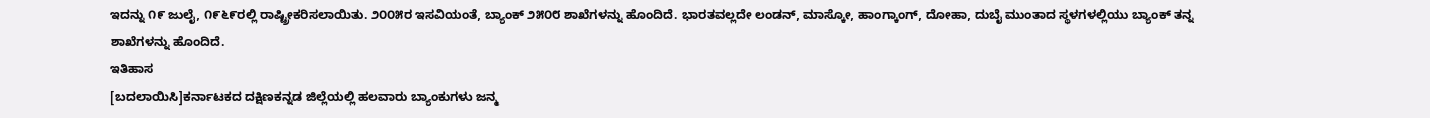ಇದನ್ನು ೧೯ ಜುಲೈ, ೧೯೬೯ರಲ್ಲಿ ರಾಷ್ಟ್ರೀಕರಿಸಲಾಯಿತು. ೨೦೦೫ರ ಇಸವಿಯಂತೆ, ಬ್ಯಾಂಕ್ ೨೫೦೮ ಶಾಖೆಗಳನ್ನು ಹೊಂದಿದೆ. ಭಾರತವಲ್ಲದೇ ಲಂಡನ್, ಮಾಸ್ಕೋ, ಹಾಂಗ್ಕಾಂಗ್, ದೋಹಾ, ದುಬೈ ಮುಂತಾದ ಸ್ಥಳಗಳಲ್ಲಿಯು ಬ್ಯಾಂಕ್ ತನ್ನ ಶಾಖೆಗಳನ್ನು ಹೊಂದಿದೆ.
ಇತಿಹಾಸ
[ಬದಲಾಯಿಸಿ]ಕರ್ನಾಟಕದ ದಕ್ಷಿಣಕನ್ನಡ ಜಿಲ್ಲೆಯಲ್ಲಿ ಹಲವಾರು ಬ್ಯಾಂಕುಗಳು ಜನ್ಮ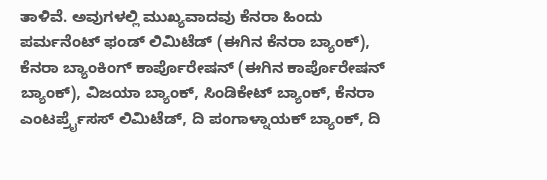ತಾಳಿವೆ. ಅವುಗಳಲ್ಲಿ ಮುಖ್ಯವಾದವು ಕೆನರಾ ಹಿಂದು ಪರ್ಮನೆಂಟ್ ಫಂಡ್ ಲಿಮಿಟೆಡ್ (ಈಗಿನ ಕೆನರಾ ಬ್ಯಾಂಕ್), ಕೆನರಾ ಬ್ಯಾಂಕಿಂಗ್ ಕಾರ್ಪೊರೇಷನ್ (ಈಗಿನ ಕಾರ್ಪೊರೇಷನ್ ಬ್ಯಾಂಕ್), ವಿಜಯಾ ಬ್ಯಾಂಕ್, ಸಿಂಡಿಕೇಟ್ ಬ್ಯಾಂಕ್, ಕೆನರಾ ಎಂಟರ್ಪ್ರೈಸಸ್ ಲಿಮಿಟೆಡ್, ದಿ ಪಂಗಾಳ್ನಾಯಕ್ ಬ್ಯಾಂಕ್, ದಿ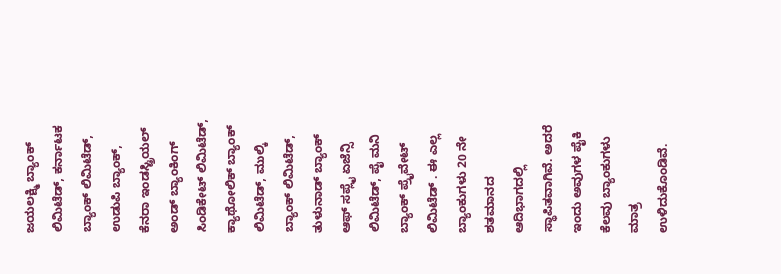ಜಯಲಕ್ಷ್ಮಿ ಬ್ಯಾಂಕ್ ಲಿಮಿಟೆಡ್, ಕರ್ನಾಟಕ ಬ್ಯಾಂಕ್ ಲಿಮಿಟೆಡ್, ಉಡುಪಿ ಬ್ಯಾಂಕ್, ಕೆನರಾ ಇಂಡಸ್ಟ್ರಿಯಲ್ ಅಂಡ್ ಬ್ಯಾಂಕಿಂಗ್ ಸಿಂಡಿಕೇಟ್ ಲಿಮಿಟೆಡ್, ಕ್ಯಾಥೋಲಿಕ್ ಬ್ಯಾಂಕ್ ಲಿಮಿಟೆಡ್, ಮುಲ್ಕಿ ಬ್ಯಾಂಕ್ ಲಿಮಿಟೆಡ್, ತುಳುನಾಡ್ ಬ್ಯಾಂಕ್ ಆಫ್ ಸಪ್ಲೈ ಏಜೆನ್ಸಿ ಲಿಮಿಟೆಡ್, ಪೈ ಮನಿ ಬ್ಯಾಂಕ್ ಪ್ರೈವೇಟ್ ಲಿಮಿಟೆಡ್ . ಈ ಎಲ್ಲ ಬ್ಯಾಂಕುಗಳು 20 ನೇ ಶತಮಾನದ ಆದಿಭಾಗದಲ್ಲಿ ಸ್ಥಾಪಿತವಾಗಿವೆ. ಅದರೆ ಇಂದು ಅವುಗಳ ಪೈಕಿ ಕೆಲವು ಬ್ಯಾಂಕುಗಳು ಮಾತ್ರ ಉಳಿದುಕೊಂಡಿವೆ.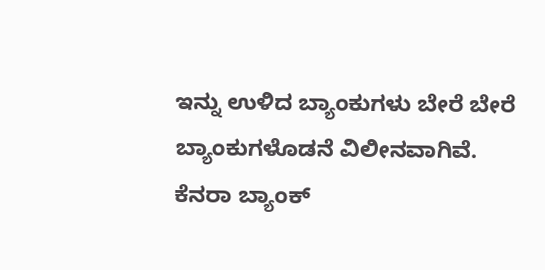ಇನ್ನು ಉಳಿದ ಬ್ಯಾಂಕುಗಳು ಬೇರೆ ಬೇರೆ ಬ್ಯಾಂಕುಗಳೊಡನೆ ವಿಲೀನವಾಗಿವೆ.
ಕೆನರಾ ಬ್ಯಾಂಕ್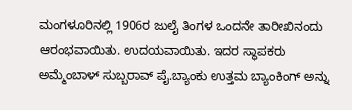ಮಂಗಳೂರಿನಲ್ಲಿ 1906ರ ಜುಲೈ ತಿಂಗಳ ಒಂದನೇ ತಾರೀಖಿನಂದು ಆರಂಭವಾಯಿತು. ಉದಯವಾಯಿತು. ಇದರ ಸ್ಥಾಪಕರು ಅಮ್ಮೆಂಬಾಳ್ ಸುಬ್ಬರಾವ್ ಪೈ.ಬ್ಯಾಂಕು ಉತ್ತಮ ಬ್ಯಾಂಕಿಂಗ್ ಅನ್ನು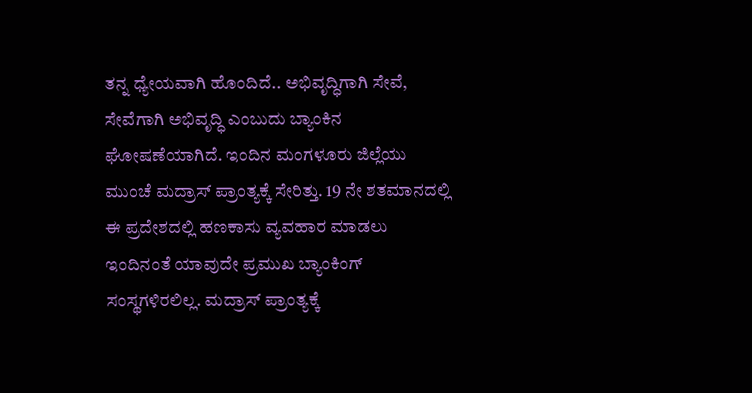ತನ್ನ ಧ್ಯೇಯವಾಗಿ ಹೊಂದಿದೆ.. ಅಭಿವೃದ್ಧಿಗಾಗಿ ಸೇವೆ, ಸೇವೆಗಾಗಿ ಅಭಿವೃದ್ಧಿ ಎಂಬುದು ಬ್ಯಾಂಕಿನ ಘೋಷಣೆಯಾಗಿದೆ. ಇಂದಿನ ಮಂಗಳೂರು ಜಿಲ್ಲೆಯು ಮುಂಚೆ ಮದ್ರಾಸ್ ಪ್ರಾಂತ್ಯಕ್ಕೆ ಸೇರಿತ್ತು. 19 ನೇ ಶತಮಾನದಲ್ಲಿ ಈ ಪ್ರದೇಶದಲ್ಲಿ ಹಣಕಾಸು ವ್ಯವಹಾರ ಮಾಡಲು ಇಂದಿನಂತೆ ಯಾವುದೇ ಪ್ರಮುಖ ಬ್ಯಾಂಕಿಂಗ್ ಸಂಸ್ಥಗಳಿರಲಿಲ್ಲ. ಮದ್ರಾಸ್ ಪ್ರಾಂತ್ಯಕ್ಕೆ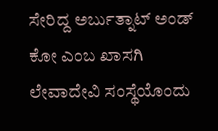ಸೇರಿದ್ದ ಅರ್ಬುತ್ನಾಟ್ ಅಂಡ್ ಕೋ ಎಂಬ ಖಾಸಗಿ ಲೇವಾದೇವಿ ಸಂಸ್ಥೆಯೊಂದು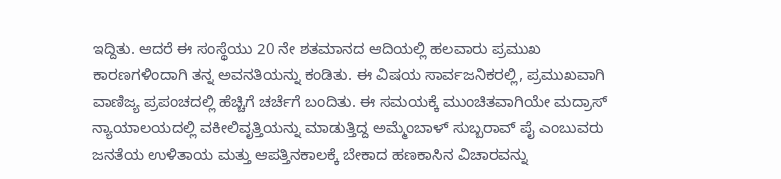ಇದ್ದಿತು. ಆದರೆ ಈ ಸಂಸ್ಥೆಯು 20 ನೇ ಶತಮಾನದ ಆದಿಯಲ್ಲಿ ಹಲವಾರು ಪ್ರಮುಖ ಕಾರಣಗಳಿಂದಾಗಿ ತನ್ನ ಅವನತಿಯನ್ನು ಕಂಡಿತು. ಈ ವಿಷಯ ಸಾರ್ವಜನಿಕರಲ್ಲಿ, ಪ್ರಮುಖವಾಗಿ ವಾಣಿಜ್ಯ ಪ್ರಪಂಚದಲ್ಲಿ ಹೆಚ್ಚಿಗೆ ಚರ್ಚೆಗೆ ಬಂದಿತು. ಈ ಸಮಯಕ್ಕೆ ಮುಂಚಿತವಾಗಿಯೇ ಮದ್ರಾಸ್ ನ್ಯಾಯಾಲಯದಲ್ಲಿ ವಕೀಲಿವೃತ್ತಿಯನ್ನು ಮಾಡುತ್ತಿದ್ದ ಅಮ್ಮೆಂಬಾಳ್ ಸುಬ್ಬರಾವ್ ಪೈ ಎಂಬುವರು ಜನತೆಯ ಉಳಿತಾಯ ಮತ್ತು ಆಪತ್ತಿನಕಾಲಕ್ಕೆ ಬೇಕಾದ ಹಣಕಾಸಿನ ವಿಚಾರವನ್ನು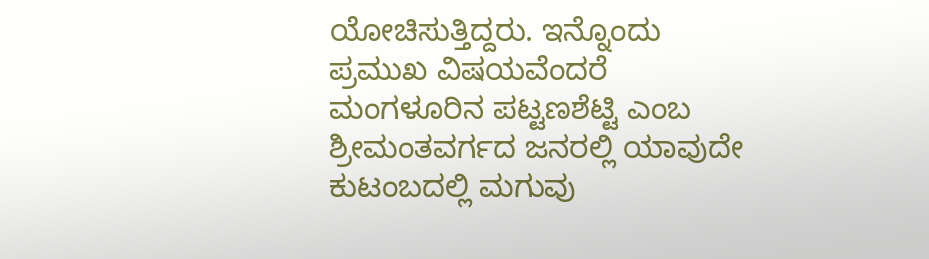ಯೋಚಿಸುತ್ತಿದ್ದರು. ಇನ್ನೊಂದು ಪ್ರಮುಖ ವಿಷಯವೆಂದರೆ ಮಂಗಳೂರಿನ ಪಟ್ಟಣಶೆಟ್ಟಿ ಎಂಬ ಶ್ರೀಮಂತವರ್ಗದ ಜನರಲ್ಲಿ ಯಾವುದೇ ಕುಟಂಬದಲ್ಲಿ ಮಗುವು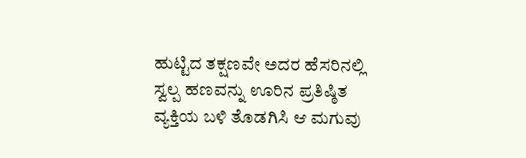ಹುಟ್ಟಿದ ತಕ್ಷಣವೇ ಅದರ ಹೆಸರಿನಲ್ಲಿ ಸ್ವಲ್ಪ ಹಣವನ್ನು ಊರಿನ ಪ್ರತಿಷ್ಠಿತ ವ್ಯಕ್ತಿಯ ಬಳಿ ತೊಡಗಿಸಿ ಆ ಮಗುವು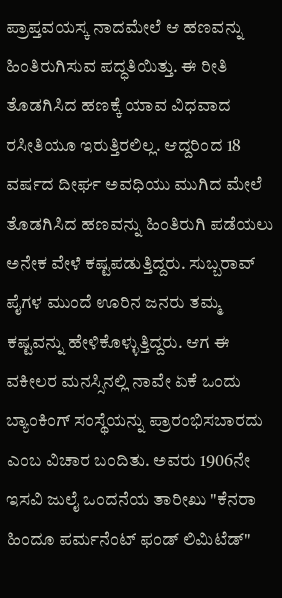ಪ್ರಾಪ್ತವಯಸ್ಕ ನಾದಮೇಲೆ ಆ ಹಣವನ್ನು ಹಿಂತಿರುಗಿಸುವ ಪದ್ಧತಿಯಿತ್ತು. ಈ ರೀತಿ ತೊಡಗಿಸಿದ ಹಣಕ್ಕೆ ಯಾವ ವಿಧವಾದ ರಸೀತಿಯೂ ಇರುತ್ತಿರಲಿಲ್ಲ. ಆದ್ದರಿಂದ 18 ವರ್ಷದ ದೀರ್ಘ ಅವಧಿಯು ಮುಗಿದ ಮೇಲೆ ತೊಡಗಿಸಿದ ಹಣವನ್ನು ಹಿಂತಿರುಗಿ ಪಡೆಯಲು ಅನೇಕ ವೇಳೆ ಕಷ್ಟಪಡುತ್ತಿದ್ದರು. ಸುಬ್ಬರಾವ್ ಪೈಗಳ ಮುಂದೆ ಊರಿನ ಜನರು ತಮ್ಮ ಕಷ್ಟವನ್ನು ಹೇಳಿಕೊಳ್ಳುತ್ತಿದ್ದರು. ಆಗ ಈ ವಕೀಲರ ಮನಸ್ಸಿನಲ್ಲಿ ನಾವೇ ಏಕೆ ಒಂದು ಬ್ಯಾಂಕಿಂಗ್ ಸಂಸ್ಥೆಯನ್ನು ಪ್ರಾರಂಭಿಸಬಾರದು ಎಂಬ ವಿಚಾರ ಬಂದಿತು. ಅವರು 1906ನೇ ಇಸವಿ ಜುಲೈ ಒಂದನೆಯ ತಾರೀಖು "ಕೆನರಾ ಹಿಂದೂ ಪರ್ಮನೆಂಟ್ ಫಂಡ್ ಲಿಮಿಟೆಡ್"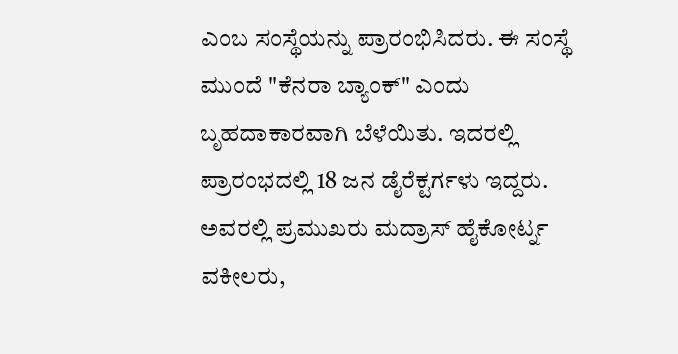ಎಂಬ ಸಂಸ್ಥೆಯನ್ನು ಪ್ರಾರಂಭಿಸಿದರು. ಈ ಸಂಸ್ಥೆ ಮುಂದೆ "ಕೆನರಾ ಬ್ಯಾಂಕ್" ಎಂದು ಬೃಹದಾಕಾರವಾಗಿ ಬೆಳೆಯಿತು. ಇದರಲ್ಲಿ ಪ್ರಾರಂಭದಲ್ಲಿ 18 ಜನ ಡೈರೆಕ್ಟರ್ಗಳು ಇದ್ದರು. ಅವರಲ್ಲಿ ಪ್ರಮುಖರು ಮದ್ರಾಸ್ ಹೈಕೋರ್ಟ್ನ ವಕೀಲರು,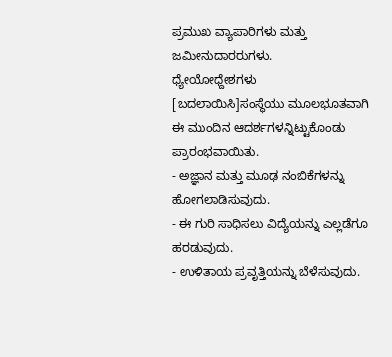ಪ್ರಮುಖ ವ್ಯಾಪಾರಿಗಳು ಮತ್ತು ಜಮೀನುದಾರರುಗಳು.
ಧ್ಯೇಯೋಧ್ದೇಶಗಳು
[ಬದಲಾಯಿಸಿ]ಸಂಸ್ಥೆಯು ಮೂಲಭೂತವಾಗಿ ಈ ಮುಂದಿನ ಆದರ್ಶಗಳನ್ನಿಟ್ಟುಕೊಂಡು ಪ್ರಾರಂಭವಾಯಿತು.
- ಅಜ್ಞಾನ ಮತ್ತು ಮೂಢ ನಂಬಿಕೆಗಳನ್ನು ಹೋಗಲಾಡಿಸುವುದು.
- ಈ ಗುರಿ ಸಾಧಿಸಲು ವಿದ್ಯೆಯನ್ನು ಎಲ್ಲಡೆಗೂ ಹರಡುವುದು.
- ಉಳಿತಾಯ ಪ್ರವೃತ್ತಿಯನ್ನು ಬೆಳೆಸುವುದು.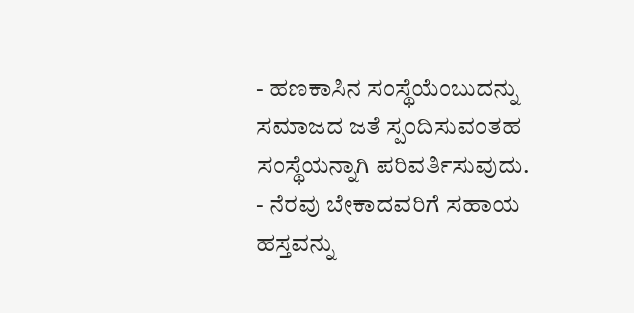- ಹಣಕಾಸಿನ ಸಂಸ್ಥೆಯೆಂಬುದನ್ನು ಸಮಾಜದ ಜತೆ ಸ್ಪಂದಿಸುವಂತಹ ಸಂಸ್ಥೆಯನ್ನಾಗಿ ಪರಿವರ್ತಿಸುವುದು.
- ನೆರವು ಬೇಕಾದವರಿಗೆ ಸಹಾಯ ಹಸ್ತವನ್ನು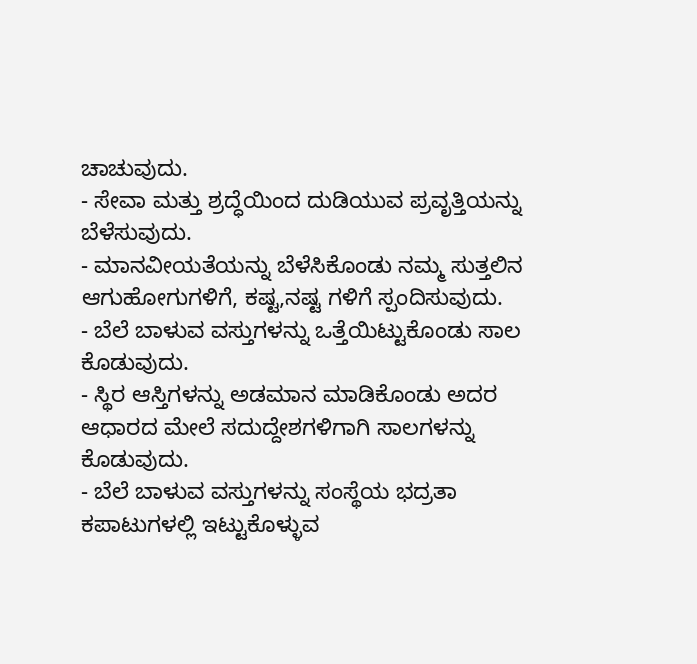ಚಾಚುವುದು.
- ಸೇವಾ ಮತ್ತು ಶ್ರದ್ಧೆಯಿಂದ ದುಡಿಯುವ ಪ್ರವೃತ್ತಿಯನ್ನು ಬೆಳೆಸುವುದು.
- ಮಾನವೀಯತೆಯನ್ನು ಬೆಳೆಸಿಕೊಂಡು ನಮ್ಮ ಸುತ್ತಲಿನ ಆಗುಹೋಗುಗಳಿಗೆ, ಕಷ್ಟ,ನಷ್ಟ ಗಳಿಗೆ ಸ್ಪಂದಿಸುವುದು.
- ಬೆಲೆ ಬಾಳುವ ವಸ್ತುಗಳನ್ನು ಒತ್ತೆಯಿಟ್ಟುಕೊಂಡು ಸಾಲ ಕೊಡುವುದು.
- ಸ್ಥಿರ ಆಸ್ತಿಗಳನ್ನು ಅಡಮಾನ ಮಾಡಿಕೊಂಡು ಅದರ ಆಧಾರದ ಮೇಲೆ ಸದುದ್ದೇಶಗಳಿಗಾಗಿ ಸಾಲಗಳನ್ನು ಕೊಡುವುದು.
- ಬೆಲೆ ಬಾಳುವ ವಸ್ತುಗಳನ್ನು ಸಂಸ್ಥೆಯ ಭದ್ರತಾ ಕಪಾಟುಗಳಲ್ಲಿ ಇಟ್ಟುಕೊಳ್ಳುವ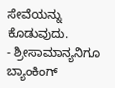ಸೇವೆಯನ್ನು ಕೊಡುವುದು.
- ಶ್ರೀಸಾಮಾನ್ಯನಿಗೂ ಬ್ಯಾಂಕಿಂಗ್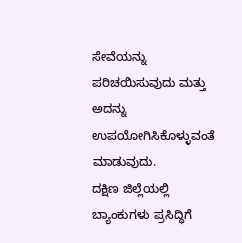ಸೇವೆಯನ್ನು ಪರಿಚಯಿಸುವುದು ಮತ್ತು ಅದನ್ನು ಉಪಯೋಗಿಸಿಕೊಳ್ಳುವಂತೆ ಮಾಡುವುದು.
ದಕ್ಷಿಣ ಜಿಲ್ಲೆಯಲ್ಲಿ ಬ್ಯಾಂಕುಗಳು ಪ್ರಸಿದ್ಧಿಗೆ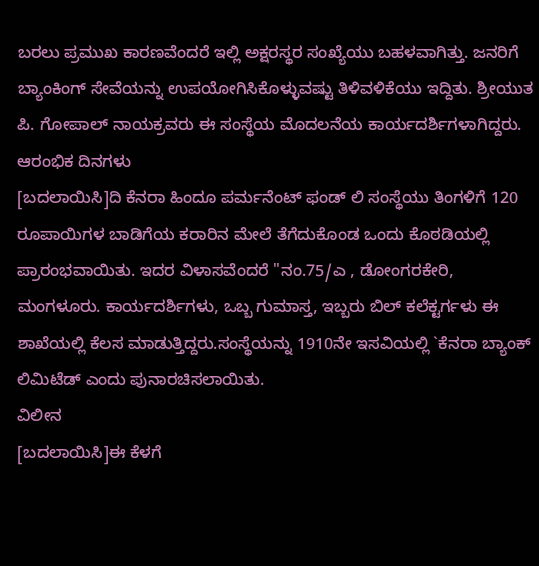ಬರಲು ಪ್ರಮುಖ ಕಾರಣವೆಂದರೆ ಇಲ್ಲಿ ಅಕ್ಷರಸ್ಥರ ಸಂಖ್ಯೆಯು ಬಹಳವಾಗಿತ್ತು. ಜನರಿಗೆ ಬ್ಯಾಂಕಿಂಗ್ ಸೇವೆಯನ್ನು ಉಪಯೋಗಿಸಿಕೊಳ್ಳುವಷ್ಟು ತಿಳಿವಳಿಕೆಯು ಇದ್ದಿತು. ಶ್ರೀಯುತ ಪಿ. ಗೋಪಾಲ್ ನಾಯಕ್ರವರು ಈ ಸಂಸ್ಥೆಯ ಮೊದಲನೆಯ ಕಾರ್ಯದರ್ಶಿಗಳಾಗಿದ್ದರು.
ಆರಂಭಿಕ ದಿನಗಳು
[ಬದಲಾಯಿಸಿ]ದಿ ಕೆನರಾ ಹಿಂದೂ ಪರ್ಮನೆಂಟ್ ಫಂಡ್ ಲಿ ಸಂಸ್ಥೆಯು ತಿಂಗಳಿಗೆ 120 ರೂಪಾಯಿಗಳ ಬಾಡಿಗೆಯ ಕರಾರಿನ ಮೇಲೆ ತೆಗೆದುಕೊಂಡ ಒಂದು ಕೊಠಡಿಯಲ್ಲಿ ಪ್ರಾರಂಭವಾಯಿತು. ಇದರ ವಿಳಾಸವೆಂದರೆ "ನಂ.75/ಎ , ಡೋಂಗರಕೇರಿ, ಮಂಗಳೂರು. ಕಾರ್ಯದರ್ಶಿಗಳು, ಒಬ್ಬ ಗುಮಾಸ್ತ, ಇಬ್ಬರು ಬಿಲ್ ಕಲೆಕ್ಟರ್ಗಳು ಈ ಶಾಖೆಯಲ್ಲಿ ಕೆಲಸ ಮಾಡುತ್ತಿದ್ದರು.ಸಂಸ್ಥೆಯನ್ನು 1910ನೇ ಇಸವಿಯಲ್ಲಿ `ಕೆನರಾ ಬ್ಯಾಂಕ್ ಲಿಮಿಟೆಡ್ ಎಂದು ಪುನಾರಚಿಸಲಾಯಿತು.
ವಿಲೀನ
[ಬದಲಾಯಿಸಿ]ಈ ಕೆಳಗೆ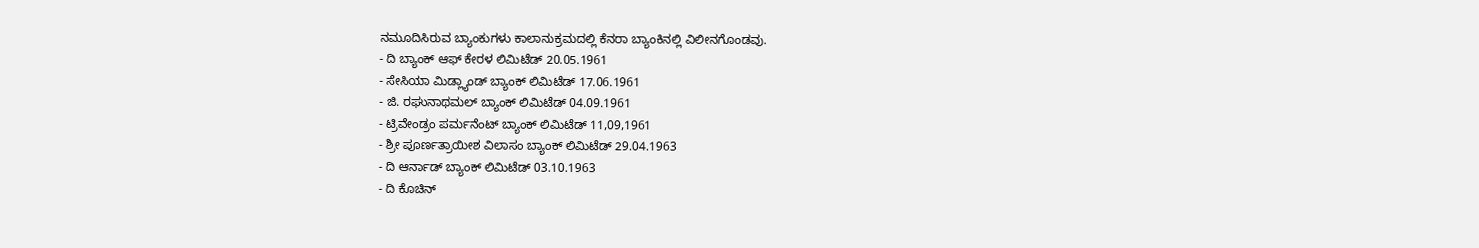ನಮೂದಿಸಿರುವ ಬ್ಯಾಂಕುಗಳು ಕಾಲಾನುಕ್ರಮದಲ್ಲಿ ಕೆನರಾ ಬ್ಯಾಂಕಿನಲ್ಲಿ ವಿಲೀನಗೊಂಡವು.
- ದಿ ಬ್ಯಾಂಕ್ ಆಫ್ ಕೇರಳ ಲಿಮಿಟೆಡ್ 20.05.1961
- ಸೇಸಿಯಾ ಮಿಡ್ಲ್ಯಾಂಡ್ ಬ್ಯಾಂಕ್ ಲಿಮಿಟೆಡ್ 17.06.1961
- ಜಿ. ರಘುನಾಥಮಲ್ ಬ್ಯಾಂಕ್ ಲಿಮಿಟೆಡ್ 04.09.1961
- ಟ್ರಿವೇಂಡ್ರಂ ಪರ್ಮನೆಂಟ್ ಬ್ಯಾಂಕ್ ಲಿಮಿಟೆಡ್ 11,09,1961
- ಶ್ರೀ ಪೂರ್ಣತ್ರಾಯೀಶ ವಿಲಾಸಂ ಬ್ಯಾಂಕ್ ಲಿಮಿಟೆಡ್ 29.04.1963
- ದಿ ಆರ್ನಾಡ್ ಬ್ಯಾಂಕ್ ಲಿಮಿಟೆಡ್ 03.10.1963
- ದಿ ಕೊಚಿನ್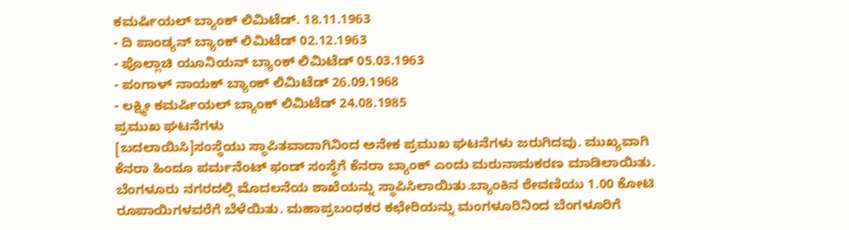ಕಮರ್ಷಿಯಲ್ ಬ್ಯಾಂಕ್ ಲಿಮಿಟೆಡ್. 18.11.1963
- ದಿ ಪಾಂಡ್ಯನ್ ಬ್ಯಾಂಕ್ ಲಿಮಿಟೆಡ್ 02.12.1963
- ಪೊಲ್ಲಾಚಿ ಯೂನಿಯನ್ ಬ್ಯಾಂಕ್ ಲಿಮಿಟೆಡ್ 05.03.1963
- ಪಂಗಾಳ್ ನಾಯಕ್ ಬ್ಯಾಂಕ್ ಲಿಮಿಟೆಡ್ 26.09.1968
- ಲಕ್ಷ್ಮೀ ಕಮರ್ಷಿಯಲ್ ಬ್ಯಾಂಕ್ ಲಿಮಿಟೆಡ್ 24.08.1985
ಪ್ರಮುಖ ಘಟನೆಗಳು
[ಬದಲಾಯಿಸಿ]ಸಂಸ್ಥೆಯು ಸ್ಥಾಪಿತವಾದಾಗಿನಿಂದ ಅನೇಕ ಪ್ರಮುಖ ಘಟನೆಗಳು ಜರುಗಿದವು. ಮುಖ್ಯವಾಗಿ ಕೆನರಾ ಹಿಂದೂ ಪರ್ಮನೆಂಟ್ ಫಂಡ್ ಸಂಸ್ಥೆಗೆ ಕೆನರಾ ಬ್ಯಾಂಕ್ ಎಂದು ಮರುನಾಮಕರಣ ಮಾಡಿಲಾಯಿತು. ಬೆಂಗಳೂರು ನಗರದಲ್ಲಿ ಮೊದಲನೆಯ ಶಾಖೆಯನ್ನು ಸ್ಥಾಪಿಸಿಲಾಯಿತು.ಬ್ಯಾಂಕಿನ ಠೇವಣಿಯು 1.00 ಕೋಟಿ ರೂಪಾಯಿಗಳವರೆಗೆ ಬೆಳೆಯಿತು. ಮಹಾಪ್ರಬಂಧಕರ ಕಛೇರಿಯನ್ನು ಮಂಗಳೂರಿನಿಂದ ಬೆಂಗಳೂರಿಗೆ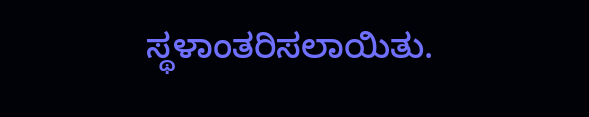ಸ್ಥಳಾಂತರಿಸಲಾಯಿತು.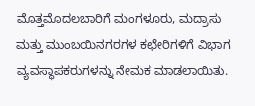ಮೊತ್ತಮೊದಲಬಾರಿಗೆ ಮಂಗಳೂರು, ಮದ್ರಾಸು ಮತ್ತು ಮುಂಬಯಿನಗರಗಳ ಕಛೇರಿಗಳಿಗೆ ವಿಭಾಗ ವ್ಯವಸ್ಥಾಪಕರುಗಳನ್ನು ನೇಮಕ ಮಾಡಲಾಯಿತು.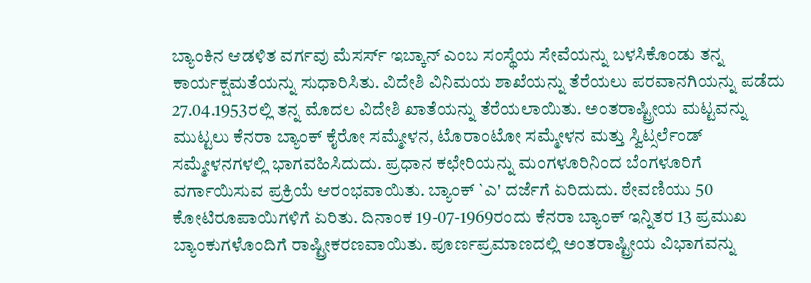ಬ್ಯಾಂಕಿನ ಆಡಳಿತ ವರ್ಗವು ಮೆಸರ್ಸ್ ಇಬ್ಕಾನ್ ಎಂಬ ಸಂಸ್ಥೆಯ ಸೇವೆಯನ್ನು ಬಳಸಿಕೊಂಡು ತನ್ನ ಕಾರ್ಯಕ್ಷಮತೆಯನ್ನು ಸುಧಾರಿಸಿತು. ವಿದೇಶಿ ವಿನಿಮಯ ಶಾಖೆಯನ್ನು ತೆರೆಯಲು ಪರವಾನಗಿಯನ್ನು ಪಡೆದು 27.04.1953ರಲ್ಲಿ ತನ್ನ ಮೊದಲ ವಿದೇಶಿ ಖಾತೆಯನ್ನು ತೆರೆಯಲಾಯಿತು. ಅಂತರಾಷ್ಟ್ರೀಯ ಮಟ್ಟವನ್ನು ಮುಟ್ಟಲು ಕೆನರಾ ಬ್ಯಾಂಕ್ ಕೈರೋ ಸಮ್ಮೇಳನ, ಟೊರಾಂಟೋ ಸಮ್ಮೇಳನ ಮತ್ತು ಸ್ವಿಟ್ಸರ್ಲೆಂಡ್ ಸಮ್ಮೇಳನಗಳಲ್ಲಿ ಭಾಗವಹಿಸಿದುದು. ಪ್ರಧಾನ ಕಛೇರಿಯನ್ನು ಮಂಗಳೂರಿನಿಂದ ಬೆಂಗಳೂರಿಗೆ ವರ್ಗಾಯಿಸುವ ಪ್ರಕ್ರಿಯೆ ಆರಂಭವಾಯಿತು. ಬ್ಯಾಂಕ್ `ಎ' ದರ್ಜೆಗೆ ಏರಿದುದು. ಠೇವಣಿಯು 50 ಕೋಟಿರೂಪಾಯಿಗಳಿಗೆ ಏರಿತು. ದಿನಾಂಕ 19-07-1969ರಂದು ಕೆನರಾ ಬ್ಯಾಂಕ್ ಇನ್ನಿತರ 13 ಪ್ರಮುಖ ಬ್ಯಾಂಕುಗಳೊಂದಿಗೆ ರಾಷ್ಟ್ರೀಕರಣವಾಯಿತು. ಪೂರ್ಣಪ್ರಮಾಣದಲ್ಲಿ ಅಂತರಾಷ್ಟ್ರೀಯ ವಿಭಾಗವನ್ನು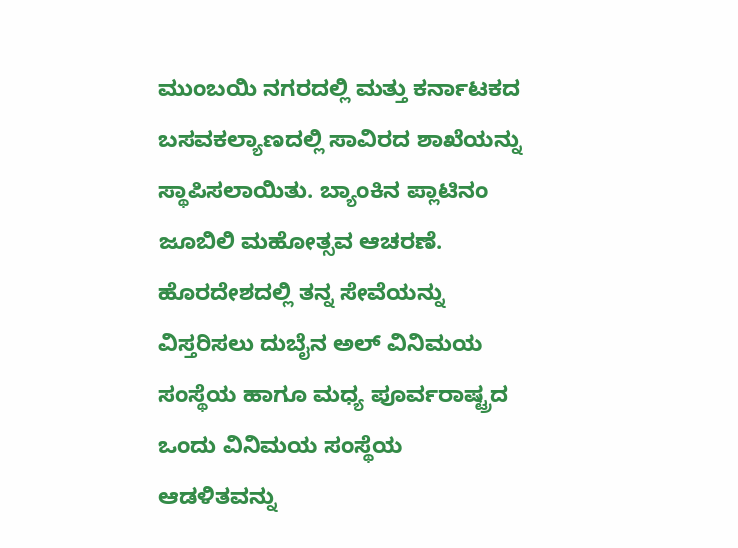ಮುಂಬಯಿ ನಗರದಲ್ಲಿ ಮತ್ತು ಕರ್ನಾಟಕದ ಬಸವಕಲ್ಯಾಣದಲ್ಲಿ ಸಾವಿರದ ಶಾಖೆಯನ್ನು ಸ್ಥಾಪಿಸಲಾಯಿತು. ಬ್ಯಾಂಕಿನ ಪ್ಲಾಟಿನಂ ಜೂಬಿಲಿ ಮಹೋತ್ಸವ ಆಚರಣೆ. ಹೊರದೇಶದಲ್ಲಿ ತನ್ನ ಸೇವೆಯನ್ನು ವಿಸ್ತರಿಸಲು ದುಬೈನ ಅಲ್ ವಿನಿಮಯ ಸಂಸ್ಥೆಯ ಹಾಗೂ ಮಧ್ಯ ಪೂರ್ವರಾಷ್ಟ್ರದ ಒಂದು ವಿನಿಮಯ ಸಂಸ್ಥೆಯ ಆಡಳಿತವನ್ನು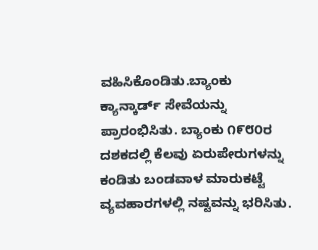ವಹಿಸಿಕೊಂಡಿತು.ಬ್ಯಾಂಕು ಕ್ಯಾನ್ಕಾರ್ಡ್ ಸೇವೆಯನ್ನು ಪ್ರಾರಂಭಿಸಿತು. ಬ್ಯಾಂಕು ೧೯೮೦ರ ದಶಕದಲ್ಲಿ ಕೆಲವು ಏರುಪೇರುಗಳನ್ನು ಕಂಡಿತು ಬಂಡವಾಳ ಮಾರುಕಟ್ಟೆ ವ್ಯವಹಾರಗಳಲ್ಲಿ ನಷ್ಟವನ್ನು ಭರಿಸಿತು.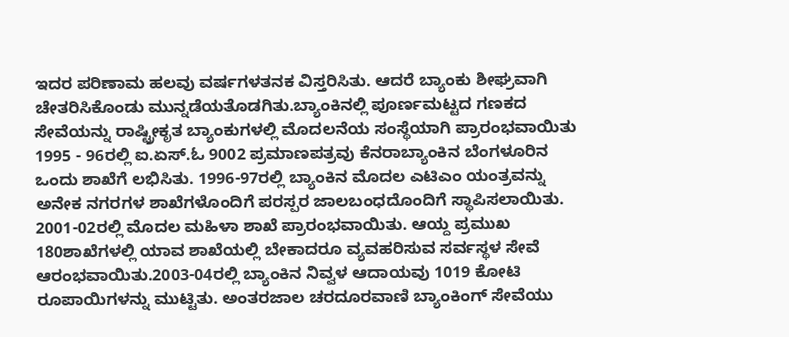ಇದರ ಪರಿಣಾಮ ಹಲವು ವರ್ಷಗಳತನಕ ವಿಸ್ತರಿಸಿತು. ಆದರೆ ಬ್ಯಾಂಕು ಶೀಘ್ರವಾಗಿ ಚೇತರಿಸಿಕೊಂಡು ಮುನ್ನಡೆಯತೊಡಗಿತು.ಬ್ಯಾಂಕಿನಲ್ಲಿ ಪೂರ್ಣಮಟ್ಟದ ಗಣಕದ ಸೇವೆಯನ್ನು ರಾಷ್ಟ್ರೀಕೃತ ಬ್ಯಾಂಕುಗಳಲ್ಲಿ ಮೊದಲನೆಯ ಸಂಸ್ಥೆಯಾಗಿ ಪ್ರಾರಂಭವಾಯಿತು 1995 - 96ರಲ್ಲಿ ಐ.ಏಸ್.ಓ 9002 ಪ್ರಮಾಣಪತ್ರವು ಕೆನರಾಬ್ಯಾಂಕಿನ ಬೆಂಗಳೂರಿನ ಒಂದು ಶಾಖೆಗೆ ಲಭಿಸಿತು. 1996-97ರಲ್ಲಿ ಬ್ಯಾಂಕಿನ ಮೊದಲ ಎಟಿಎಂ ಯಂತ್ರವನ್ನು ಅನೇಕ ನಗರಗಳ ಶಾಖೆಗಳೊಂದಿಗೆ ಪರಸ್ಪರ ಜಾಲಬಂಧದೊಂದಿಗೆ ಸ್ಥಾಪಿಸಲಾಯಿತು. 2001-02ರಲ್ಲಿ ಮೊದಲ ಮಹಿಳಾ ಶಾಖೆ ಪ್ರಾರಂಭವಾಯಿತು. ಆಯ್ದ ಪ್ರಮುಖ 180ಶಾಖೆಗಳಲ್ಲಿ ಯಾವ ಶಾಖೆಯಲ್ಲಿ ಬೇಕಾದರೂ ವ್ಯವಹರಿಸುವ ಸರ್ವಸ್ಥಳ ಸೇವೆ ಆರಂಭವಾಯಿತು.2003-04ರಲ್ಲಿ ಬ್ಯಾಂಕಿನ ನಿವ್ವಳ ಆದಾಯವು 1019 ಕೋಟಿ ರೂಪಾಯಿಗಳನ್ನು ಮುಟ್ಟಿತು. ಅಂತರಜಾಲ ಚರದೂರವಾಣಿ ಬ್ಯಾಂಕಿಂಗ್ ಸೇವೆಯು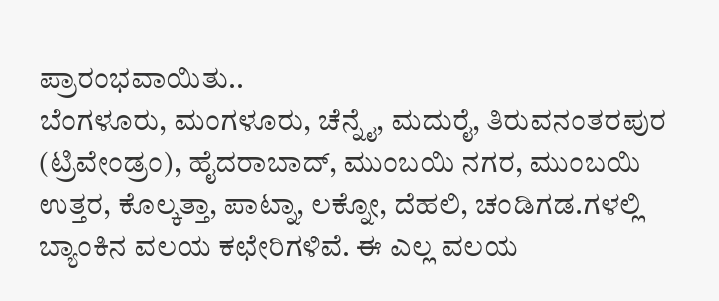ಪ್ರಾರಂಭವಾಯಿತು..
ಬೆಂಗಳೂರು, ಮಂಗಳೂರು, ಚೆನ್ನೈ, ಮದುರೈ, ತಿರುವನಂತರಪುರ (ಟ್ರಿವೇಂಡ್ರಂ), ಹೈದರಾಬಾದ್, ಮುಂಬಯಿ ನಗರ, ಮುಂಬಯಿ ಉತ್ತರ, ಕೊಲ್ಕತ್ತಾ, ಪಾಟ್ನಾ, ಲಕ್ನೋ, ದೆಹಲಿ, ಚಂಡಿಗಡ.ಗಳಲ್ಲಿ ಬ್ಯಾಂಕಿನ ವಲಯ ಕಛೇರಿಗಳಿವೆ. ಈ ಎಲ್ಲ ವಲಯ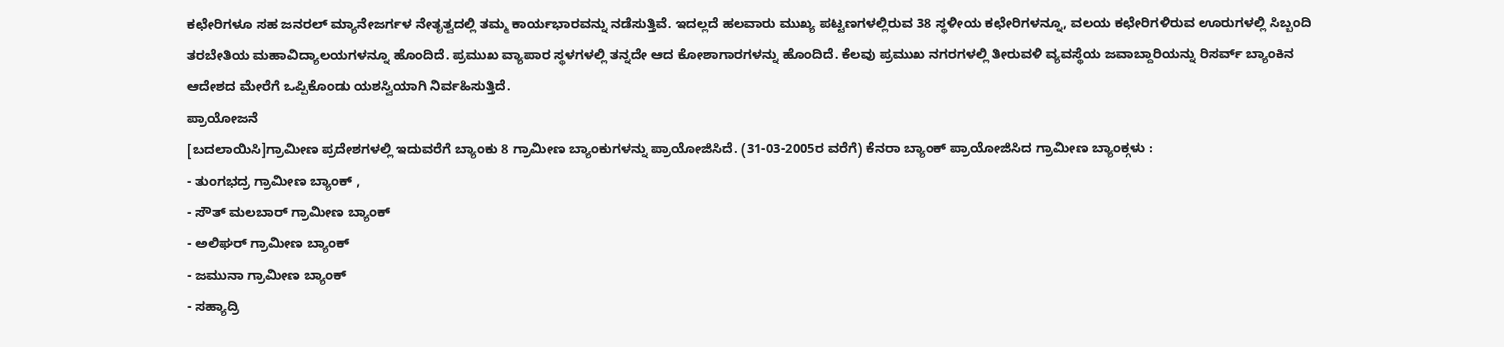ಕಛೇರಿಗಳೂ ಸಹ ಜನರಲ್ ಮ್ಯಾನೇಜರ್ಗಳ ನೇತೃತ್ವದಲ್ಲಿ ತಮ್ಮ ಕಾರ್ಯಭಾರವನ್ನು ನಡೆಸುತ್ತಿವೆ. ಇದಲ್ಲದೆ ಹಲವಾರು ಮುಖ್ಯ ಪಟ್ಟಣಗಳಲ್ಲಿರುವ 38 ಸ್ಥಳೀಯ ಕಛೇರಿಗಳನ್ನೂ, ವಲಯ ಕಛೇರಿಗಳಿರುವ ಊರುಗಳಲ್ಲಿ ಸಿಬ್ಬಂದಿ ತರಬೇತಿಯ ಮಹಾವಿದ್ಯಾಲಯಗಳನ್ನೂ ಹೊಂದಿದೆ. ಪ್ರಮುಖ ವ್ಯಾಪಾರ ಸ್ಥಳಗಳಲ್ಲಿ ತನ್ನದೇ ಆದ ಕೋಶಾಗಾರಗಳನ್ನು ಹೊಂದಿದೆ. ಕೆಲವು ಪ್ರಮುಖ ನಗರಗಳಲ್ಲಿ ತೀರುವಳಿ ವ್ಯವಸ್ಥೆಯ ಜವಾಬ್ದಾರಿಯನ್ನು ರಿಸರ್ವ್ ಬ್ಯಾಂಕಿನ ಆದೇಶದ ಮೇರೆಗೆ ಒಪ್ಪಿಕೊಂಡು ಯಶಸ್ವಿಯಾಗಿ ನಿರ್ವಹಿಸುತ್ತಿದೆ.
ಪ್ರಾಯೋಜನೆ
[ಬದಲಾಯಿಸಿ]ಗ್ರಾಮೀಣ ಪ್ರದೇಶಗಳಲ್ಲಿ ಇದುವರೆಗೆ ಬ್ಯಾಂಕು 8 ಗ್ರಾಮೀಣ ಬ್ಯಾಂಕುಗಳನ್ನು ಪ್ರಾಯೋಜಿಸಿದೆ. (31-03-2005ರ ವರೆಗೆ) ಕೆನರಾ ಬ್ಯಾಂಕ್ ಪ್ರಾಯೋಜಿಸಿದ ಗ್ರಾಮೀಣ ಬ್ಯಾಂಕ್ಗಳು :
- ತುಂಗಭದ್ರ ಗ್ರಾಮೀಣ ಬ್ಯಾಂಕ್ ,
- ಸೌತ್ ಮಲಬಾರ್ ಗ್ರಾಮೀಣ ಬ್ಯಾಂಕ್
- ಅಲಿಘರ್ ಗ್ರಾಮೀಣ ಬ್ಯಾಂಕ್
- ಜಮುನಾ ಗ್ರಾಮೀಣ ಬ್ಯಾಂಕ್
- ಸಹ್ಯಾದ್ರಿ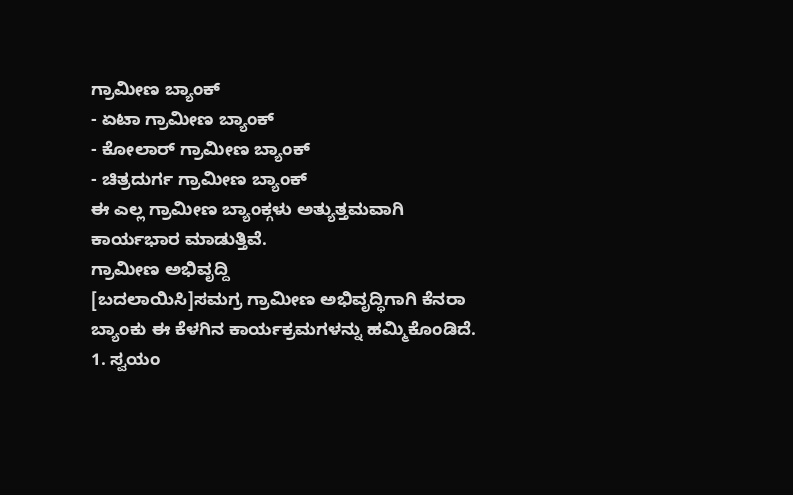ಗ್ರಾಮೀಣ ಬ್ಯಾಂಕ್
- ಏಟಾ ಗ್ರಾಮೀಣ ಬ್ಯಾಂಕ್
- ಕೋಲಾರ್ ಗ್ರಾಮೀಣ ಬ್ಯಾಂಕ್
- ಚಿತ್ರದುರ್ಗ ಗ್ರಾಮೀಣ ಬ್ಯಾಂಕ್
ಈ ಎಲ್ಲ ಗ್ರಾಮೀಣ ಬ್ಯಾಂಕ್ಗಳು ಅತ್ಯುತ್ತಮವಾಗಿ ಕಾರ್ಯಭಾರ ಮಾಡುತ್ತಿವೆ.
ಗ್ರಾಮೀಣ ಅಭಿವೃದ್ದಿ
[ಬದಲಾಯಿಸಿ]ಸಮಗ್ರ ಗ್ರಾಮೀಣ ಅಭಿವೃದ್ಧಿಗಾಗಿ ಕೆನರಾ ಬ್ಯಾಂಕು ಈ ಕೆಳಗಿನ ಕಾರ್ಯಕ್ರಮಗಳನ್ನು ಹಮ್ಮಿಕೊಂಡಿದೆ. 1. ಸ್ವಯಂ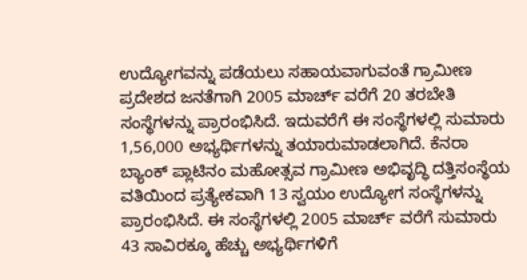ಉದ್ಯೋಗವನ್ನು ಪಡೆಯಲು ಸಹಾಯವಾಗುವಂತೆ ಗ್ರಾಮೀಣ ಪ್ರದೇಶದ ಜನತೆಗಾಗಿ 2005 ಮಾರ್ಚ್ ವರೆಗೆ 20 ತರಬೇತಿ ಸಂಸ್ಥೆಗಳನ್ನು ಪ್ರಾರಂಭಿಸಿದೆ. ಇದುವರೆಗೆ ಈ ಸಂಸ್ಥೆಗಳಲ್ಲಿ ಸುಮಾರು 1,56,000 ಅಭ್ಯರ್ಥಿಗಳನ್ನು ತಯಾರುಮಾಡಲಾಗಿದೆ. ಕೆನರಾ ಬ್ಯಾಂಕ್ ಪ್ಲಾಟಿನಂ ಮಹೋತ್ಸವ ಗ್ರಾಮೀಣ ಅಭಿವೃದ್ಧಿ ದತ್ತಿಸಂಸ್ಥೆಯ ವತಿಯಿಂದ ಪ್ರತ್ಯೇಕವಾಗಿ 13 ಸ್ವಯಂ ಉದ್ಯೋಗ ಸಂಸ್ಥೆಗಳನ್ನು ಪ್ರಾರಂಭಿಸಿದೆ. ಈ ಸಂಸ್ಥೆಗಳಲ್ಲಿ 2005 ಮಾರ್ಚ್ ವರೆಗೆ ಸುಮಾರು 43 ಸಾವಿರಕ್ಕೂ ಹೆಚ್ಚು ಅಭ್ಯರ್ಥಿಗಳಿಗೆ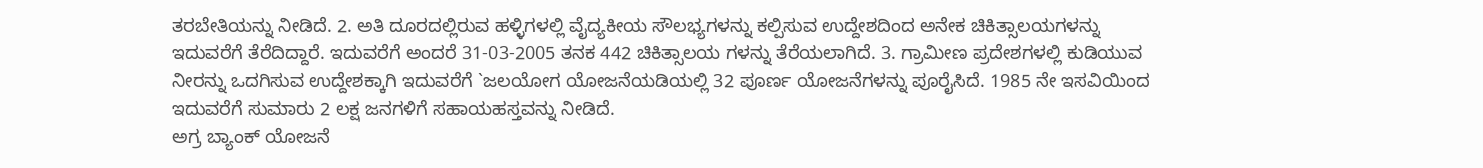ತರಬೇತಿಯನ್ನು ನೀಡಿದೆ. 2. ಅತಿ ದೂರದಲ್ಲಿರುವ ಹಳ್ಳಿಗಳಲ್ಲಿ ವೈದ್ಯಕೀಯ ಸೌಲಭ್ಯಗಳನ್ನು ಕಲ್ಪಿಸುವ ಉದ್ದೇಶದಿಂದ ಅನೇಕ ಚಿಕಿತ್ಸಾಲಯಗಳನ್ನು ಇದುವರೆಗೆ ತೆರೆದಿದ್ದಾರೆ. ಇದುವರೆಗೆ ಅಂದರೆ 31-03-2005 ತನಕ 442 ಚಿಕಿತ್ಸಾಲಯ ಗಳನ್ನು ತೆರೆಯಲಾಗಿದೆ. 3. ಗ್ರಾಮೀಣ ಪ್ರದೇಶಗಳಲ್ಲಿ ಕುಡಿಯುವ ನೀರನ್ನು ಒದಗಿಸುವ ಉದ್ದೇಶಕ್ಕಾಗಿ ಇದುವರೆಗೆ `ಜಲಯೋಗ ಯೋಜನೆಯಡಿಯಲ್ಲಿ 32 ಪೂರ್ಣ ಯೋಜನೆಗಳನ್ನು ಪೂರೈಸಿದೆ. 1985 ನೇ ಇಸವಿಯಿಂದ ಇದುವರೆಗೆ ಸುಮಾರು 2 ಲಕ್ಷ ಜನಗಳಿಗೆ ಸಹಾಯಹಸ್ತವನ್ನು ನೀಡಿದೆ.
ಅಗ್ರ ಬ್ಯಾಂಕ್ ಯೋಜನೆ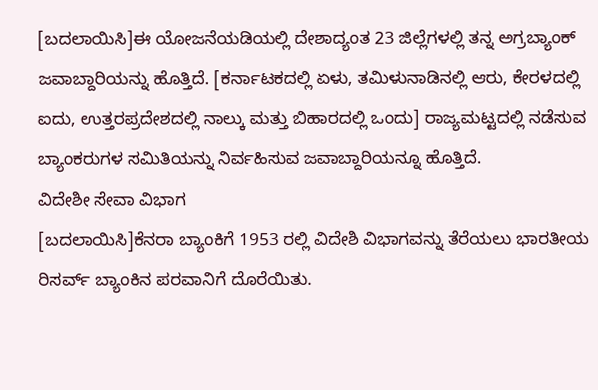[ಬದಲಾಯಿಸಿ]ಈ ಯೋಜನೆಯಡಿಯಲ್ಲಿ ದೇಶಾದ್ಯಂತ 23 ಜಿಲ್ಲೆಗಳಲ್ಲಿ ತನ್ನ ಅಗ್ರಬ್ಯಾಂಕ್ ಜವಾಬ್ದಾರಿಯನ್ನು ಹೊತ್ತಿದೆ. [ಕರ್ನಾಟಕದಲ್ಲಿ ಏಳು, ತಮಿಳುನಾಡಿನಲ್ಲಿ ಆರು, ಕೇರಳದಲ್ಲಿ ಐದು, ಉತ್ತರಪ್ರದೇಶದಲ್ಲಿ ನಾಲ್ಕು ಮತ್ತು ಬಿಹಾರದಲ್ಲಿ ಒಂದು] ರಾಜ್ಯಮಟ್ಟದಲ್ಲಿ ನಡೆಸುವ ಬ್ಯಾಂಕರುಗಳ ಸಮಿತಿಯನ್ನು ನಿರ್ವಹಿಸುವ ಜವಾಬ್ದಾರಿಯನ್ನೂ ಹೊತ್ತಿದೆ.
ವಿದೇಶೀ ಸೇವಾ ವಿಭಾಗ
[ಬದಲಾಯಿಸಿ]ಕೆನರಾ ಬ್ಯಾಂಕಿಗೆ 1953 ರಲ್ಲಿ ವಿದೇಶಿ ವಿಭಾಗವನ್ನು ತೆರೆಯಲು ಭಾರತೀಯ ರಿಸರ್ವ್ ಬ್ಯಾಂಕಿನ ಪರವಾನಿಗೆ ದೊರೆಯಿತು.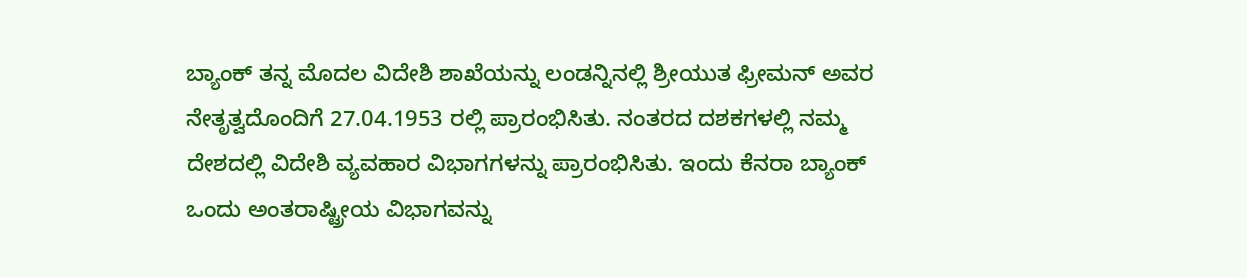ಬ್ಯಾಂಕ್ ತನ್ನ ಮೊದಲ ವಿದೇಶಿ ಶಾಖೆಯನ್ನು ಲಂಡನ್ನಿನಲ್ಲಿ ಶ್ರೀಯುತ ಫ್ರೀಮನ್ ಅವರ ನೇತೃತ್ವದೊಂದಿಗೆ 27.04.1953 ರಲ್ಲಿ ಪ್ರಾರಂಭಿಸಿತು. ನಂತರದ ದಶಕಗಳಲ್ಲಿ ನಮ್ಮ ದೇಶದಲ್ಲಿ ವಿದೇಶಿ ವ್ಯವಹಾರ ವಿಭಾಗಗಳನ್ನು ಪ್ರಾರಂಭಿಸಿತು. ಇಂದು ಕೆನರಾ ಬ್ಯಾಂಕ್ ಒಂದು ಅಂತರಾಷ್ಟ್ರೀಯ ವಿಭಾಗವನ್ನು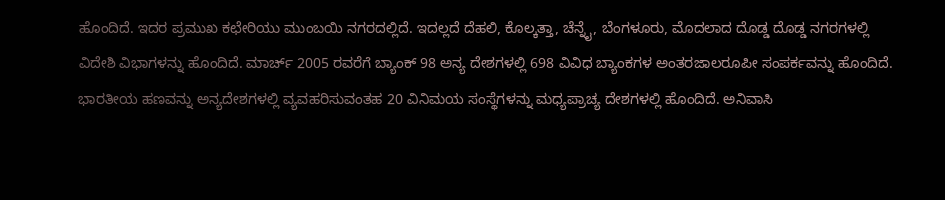ಹೊಂದಿದೆ. ಇದರ ಪ್ರಮುಖ ಕಛೇರಿಯು ಮುಂಬಯಿ ನಗರದಲ್ಲಿದೆ. ಇದಲ್ಲದೆ ದೆಹಲಿ, ಕೊಲ್ಕತ್ತಾ, ಚೆನ್ನೈ, ಬೆಂಗಳೂರು, ಮೊದಲಾದ ದೊಡ್ಡ ದೊಡ್ಡ ನಗರಗಳಲ್ಲಿ ವಿದೇಶಿ ವಿಭಾಗಳನ್ನು ಹೊಂದಿದೆ. ಮಾರ್ಚ್ 2005 ರವರೆಗೆ ಬ್ಯಾಂಕ್ 98 ಅನ್ಯ ದೇಶಗಳಲ್ಲಿ 698 ವಿವಿಧ ಬ್ಯಾಂಕಗಳ ಅಂತರಜಾಲರೂಪೀ ಸಂಪರ್ಕವನ್ನು ಹೊಂದಿದೆ. ಭಾರತೀಯ ಹಣವನ್ನು ಅನ್ಯದೇಶಗಳಲ್ಲಿ ವ್ಯವಹರಿಸುವಂತಹ 20 ವಿನಿಮಯ ಸಂಸ್ಥೆಗಳನ್ನು ಮಧ್ಯಪ್ರಾಚ್ಯ ದೇಶಗಳಲ್ಲಿ ಹೊಂದಿದೆ. ಅನಿವಾಸಿ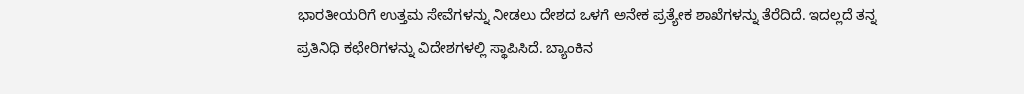ಭಾರತೀಯರಿಗೆ ಉತ್ತಮ ಸೇವೆಗಳನ್ನು ನೀಡಲು ದೇಶದ ಒಳಗೆ ಅನೇಕ ಪ್ರತ್ಯೇಕ ಶಾಖೆಗಳನ್ನು ತೆರೆದಿದೆ. ಇದಲ್ಲದೆ ತನ್ನ ಪ್ರತಿನಿಧಿ ಕಛೇರಿಗಳನ್ನು ವಿದೇಶಗಳಲ್ಲಿ ಸ್ಥಾಪಿಸಿದೆ. ಬ್ಯಾಂಕಿನ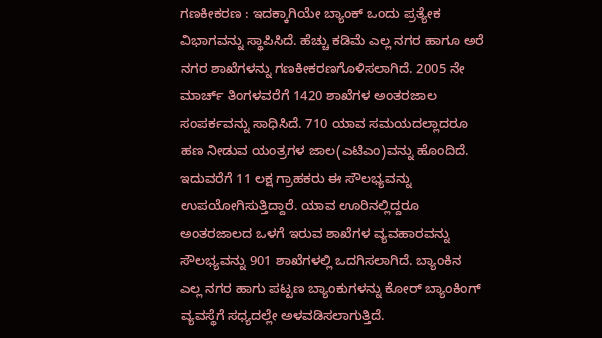ಗಣಕೀಕರಣ : ಇದಕ್ಕಾಗಿಯೇ ಬ್ಯಾಂಕ್ ಒಂದು ಪ್ರತ್ಯೇಕ ವಿಭಾಗವನ್ನು ಸ್ಥಾಪಿಸಿದೆ. ಹೆಚ್ಚು ಕಡಿಮೆ ಎಲ್ಲ ನಗರ ಹಾಗೂ ಅರೆ ನಗರ ಶಾಖೆಗಳನ್ನು ಗಣಕೀಕರಣಗೊಳಿಸಲಾಗಿದೆ. 2005 ನೇ ಮಾರ್ಚ್ ತಿಂಗಳವರೆಗೆ 1420 ಶಾಖೆಗಳ ಅಂತರಜಾಲ ಸಂಪರ್ಕವನ್ನು ಸಾಧಿಸಿದೆ. 710 ಯಾವ ಸಮಯದಲ್ಲಾದರೂ ಹಣ ನೀಡುವ ಯಂತ್ರಗಳ ಜಾಲ(ಎಟಿಎಂ)ವನ್ನು ಹೊಂದಿದೆ. ಇದುವರೆಗೆ 11 ಲಕ್ಷ ಗ್ರಾಹಕರು ಈ ಸೌಲಭ್ಯವನ್ನು ಉಪಯೋಗಿಸುತ್ತಿದ್ದಾರೆ. ಯಾವ ಊರಿನಲ್ಲಿದ್ದರೂ ಅಂತರಜಾಲದ ಒಳಗೆ ಇರುವ ಶಾಖೆಗಳ ವ್ಯವಹಾರವನ್ನು ಸೌಲಭ್ಯವನ್ನು 901 ಶಾಖೆಗಳಲ್ಲಿ ಒದಗಿಸಲಾಗಿದೆ. ಬ್ಯಾಂಕಿನ ಎಲ್ಲ ನಗರ ಹಾಗು ಪಟ್ಟಣ ಬ್ಯಾಂಕುಗಳನ್ನು ಕೋರ್ ಬ್ಯಾಂಕಿಂಗ್ ವ್ಯವಸ್ಥೆಗೆ ಸಧ್ಯದಲ್ಲೇ ಅಳವಡಿಸಲಾಗುತ್ತಿದೆ.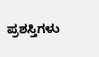ಪ್ರಶಸ್ತಿಗಳು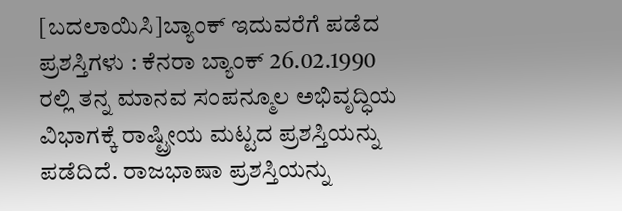[ಬದಲಾಯಿಸಿ]ಬ್ಯಾಂಕ್ ಇದುವರೆಗೆ ಪಡೆದ ಪ್ರಶಸ್ತಿಗಳು : ಕೆನರಾ ಬ್ಯಾಂಕ್ 26.02.1990 ರಲ್ಲಿ ತನ್ನ ಮಾನವ ಸಂಪನ್ಮೂಲ ಅಭಿವೃದ್ಧಿಯ ವಿಭಾಗಕ್ಕೆ ರಾಷ್ಟ್ರೀಯ ಮಟ್ಟದ ಪ್ರಶಸ್ತಿಯನ್ನು ಪಡೆದಿದೆ. ರಾಜಭಾಷಾ ಪ್ರಶಸ್ತಿಯನ್ನು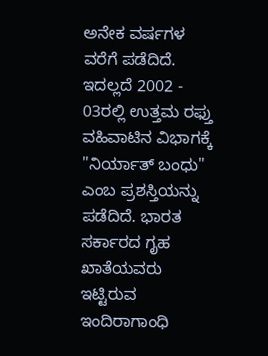ಅನೇಕ ವರ್ಷಗಳ ವರೆಗೆ ಪಡೆದಿದೆ. ಇದಲ್ಲದೆ 2002 - 03ರಲ್ಲಿ ಉತ್ತಮ ರಫ್ತು ವಹಿವಾಟಿನ ವಿಭಾಗಕ್ಕೆ "ನಿರ್ಯಾತ್ ಬಂಧು" ಎಂಬ ಪ್ರಶಸ್ತಿಯನ್ನು ಪಡೆದಿದೆ. ಭಾರತ ಸರ್ಕಾರದ ಗೃಹ ಖಾತೆಯವರು ಇಟ್ಟಿರುವ ಇಂದಿರಾಗಾಂಧಿ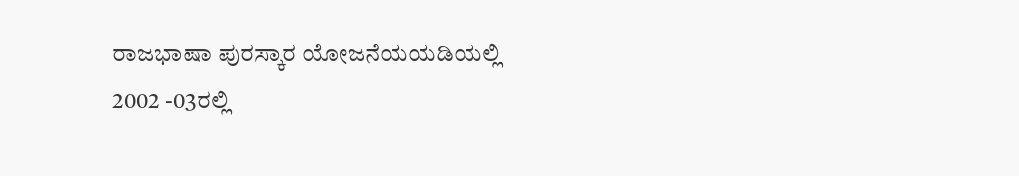ರಾಜಭಾಷಾ ಪುರಸ್ಕಾರ ಯೋಜನೆಯಯಡಿಯಲ್ಲಿ 2002 -03ರಲ್ಲಿ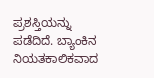ಪ್ರಶಸ್ತಿಯನ್ನು ಪಡೆದಿದೆ. ಬ್ಯಾಂಕಿನ ನಿಯತಕಾಲಿಕವಾದ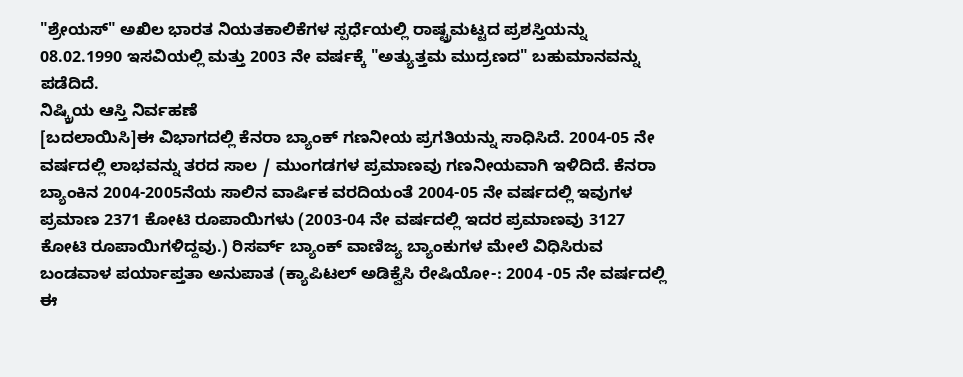"ಶ್ರೇಯಸ್" ಅಖಿಲ ಭಾರತ ನಿಯತಕಾಲಿಕೆಗಳ ಸ್ಪರ್ಧೆಯಲ್ಲಿ ರಾಷ್ಟ್ರಮಟ್ಟದ ಪ್ರಶಸ್ತಿಯನ್ನು 08.02.1990 ಇಸವಿಯಲ್ಲಿ ಮತ್ತು 2003 ನೇ ವರ್ಷಕ್ಕೆ "ಅತ್ಯುತ್ತಮ ಮುದ್ರಣದ" ಬಹುಮಾನವನ್ನು ಪಡೆದಿದೆ.
ನಿಷ್ಕ್ರಿಯ ಆಸ್ತಿ ನಿರ್ವಹಣೆ
[ಬದಲಾಯಿಸಿ]ಈ ವಿಭಾಗದಲ್ಲಿ ಕೆನರಾ ಬ್ಯಾಂಕ್ ಗಣನೀಯ ಪ್ರಗತಿಯನ್ನು ಸಾಧಿಸಿದೆ. 2004-05 ನೇ ವರ್ಷದಲ್ಲಿ ಲಾಭವನ್ನು ತರದ ಸಾಲ / ಮುಂಗಡಗಳ ಪ್ರಮಾಣವು ಗಣನೀಯವಾಗಿ ಇಳಿದಿದೆ. ಕೆನರಾ ಬ್ಯಾಂಕಿನ 2004-2005ನೆಯ ಸಾಲಿನ ವಾರ್ಷಿಕ ವರದಿಯಂತೆ 2004-05 ನೇ ವರ್ಷದಲ್ಲಿ ಇವುಗಳ ಪ್ರಮಾಣ 2371 ಕೋಟಿ ರೂಪಾಯಿಗಳು (2003-04 ನೇ ವರ್ಷದಲ್ಲಿ ಇದರ ಪ್ರಮಾಣವು 3127 ಕೋಟಿ ರೂಪಾಯಿಗಳಿದ್ದವು.) ರಿಸರ್ವ್ ಬ್ಯಾಂಕ್ ವಾಣಿಜ್ಯ ಬ್ಯಾಂಕುಗಳ ಮೇಲೆ ವಿಧಿಸಿರುವ ಬಂಡವಾಳ ಪರ್ಯಾಪ್ತತಾ ಅನುಪಾತ (ಕ್ಯಾಪಿಟಲ್ ಅಡಿಕ್ವೆಸಿ ರೇಷಿಯೋ-: 2004 -05 ನೇ ವರ್ಷದಲ್ಲಿ ಈ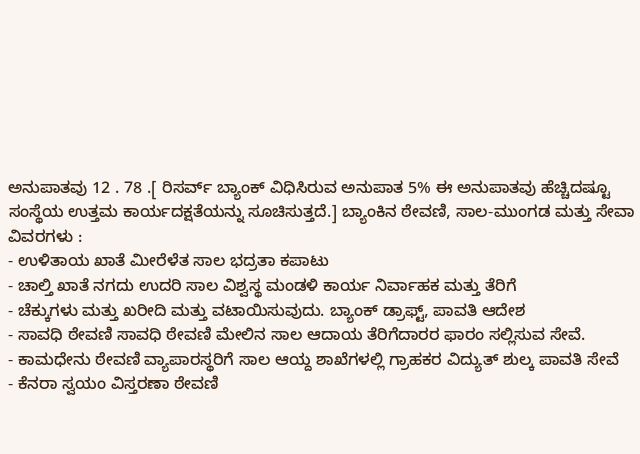ಅನುಪಾತವು 12 . 78 .[ ರಿಸರ್ವ್ ಬ್ಯಾಂಕ್ ವಿಧಿಸಿರುವ ಅನುಪಾತ 5% ಈ ಅನುಪಾತವು ಹೆಚ್ಚಿದಷ್ಟೂ ಸಂಸ್ಥೆಯ ಉತ್ತಮ ಕಾರ್ಯದಕ್ಷತೆಯನ್ನು ಸೂಚಿಸುತ್ತದೆ.] ಬ್ಯಾಂಕಿನ ಠೇವಣಿ, ಸಾಲ-ಮುಂಗಡ ಮತ್ತು ಸೇವಾ ವಿವರಗಳು :
- ಉಳಿತಾಯ ಖಾತೆ ಮೀರೆಳೆತ ಸಾಲ ಭದ್ರತಾ ಕಪಾಟು
- ಚಾಲ್ತಿ ಖಾತೆ ನಗದು ಉದರಿ ಸಾಲ ವಿಶ್ವಸ್ಥ ಮಂಡಳಿ ಕಾರ್ಯ ನಿರ್ವಾಹಕ ಮತ್ತು ತೆರಿಗೆ
- ಚೆಕ್ಕುಗಳು ಮತ್ತು ಖರೀದಿ ಮತ್ತು ವಟಾಯಿಸುವುದು. ಬ್ಯಾಂಕ್ ಡ್ರಾಫ್ಟ್, ಪಾವತಿ ಆದೇಶ
- ಸಾವಧಿ ಠೇವಣಿ ಸಾವಧಿ ಠೇವಣಿ ಮೇಲಿನ ಸಾಲ ಆದಾಯ ತೆರಿಗೆದಾರರ ಫಾರಂ ಸಲ್ಲಿಸುವ ಸೇವೆ.
- ಕಾಮಧೇನು ಠೇವಣಿ ವ್ಯಾಪಾರಸ್ಥರಿಗೆ ಸಾಲ ಆಯ್ದ ಶಾಖೆಗಳಲ್ಲಿ ಗ್ರಾಹಕರ ವಿದ್ಯುತ್ ಶುಲ್ಕ ಪಾವತಿ ಸೇವೆ
- ಕೆನರಾ ಸ್ವಯಂ ವಿಸ್ತರಣಾ ಠೇವಣಿ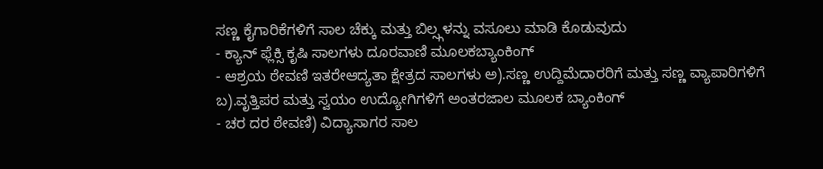ಸಣ್ಣ ಕೈಗಾರಿಕೆಗಳಿಗೆ ಸಾಲ ಚೆಕ್ಕು ಮತ್ತು ಬಿಲ್ಸ್ಗಳನ್ನು ವಸೂಲು ಮಾಡಿ ಕೊಡುವುದು
- ಕ್ಯಾನ್ ಫ್ಲೆಕ್ಸಿ ಕೃಷಿ ಸಾಲಗಳು ದೂರವಾಣಿ ಮೂಲಕಬ್ಯಾಂಕಿಂಗ್
- ಆಶ್ರಯ ಠೇವಣಿ ಇತರೇಆದ್ಯತಾ ಕ್ಷೇತ್ರದ ಸಾಲಗಳು ಅ).ಸಣ್ಣ ಉದ್ದಿಮೆದಾರರಿಗೆ ಮತ್ತು ಸಣ್ಣ ವ್ಯಾಪಾರಿಗಳಿಗೆ ಬ).ವೃತ್ತಿಪರ ಮತ್ತು ಸ್ವಯಂ ಉದ್ಯೋಗಿಗಳಿಗೆ ಅಂತರಜಾಲ ಮೂಲಕ ಬ್ಯಾಂಕಿಂಗ್
- ಚರ ದರ ಠೇವಣಿ) ವಿದ್ಯಾಸಾಗರ ಸಾಲ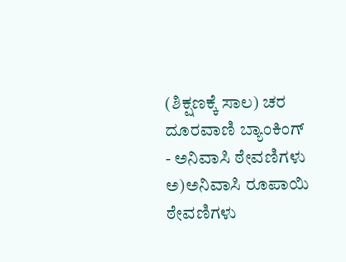(ಶಿಕ್ಷಣಕ್ಕೆ ಸಾಲ) ಚರ ದೂರವಾಣಿ ಬ್ಯಾಂಕಿಂಗ್
- ಅನಿವಾಸಿ ಠೇವಣಿಗಳು ಅ)ಅನಿವಾಸಿ ರೂಪಾಯಿ ಠೇವಣಿಗಳು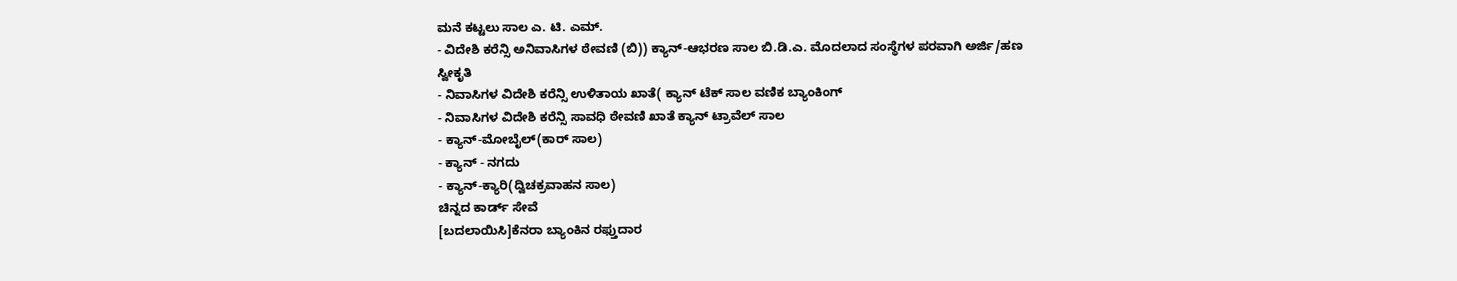ಮನೆ ಕಟ್ಟಲು ಸಾಲ ಎ. ಟಿ. ಎಮ್.
- ವಿದೇಶಿ ಕರೆನ್ಸಿ ಅನಿವಾಸಿಗಳ ಠೇವಣಿ (ಬಿ)) ಕ್ಯಾನ್-ಆಭರಣ ಸಾಲ ಬಿ.ಡಿ.ಎ. ಮೊದಲಾದ ಸಂಸ್ಥೆಗಳ ಪರವಾಗಿ ಅರ್ಜಿ/ಹಣ ಸ್ವೀಕೃತಿ
- ನಿವಾಸಿಗಳ ವಿದೇಶಿ ಕರೆನ್ಸಿ ಉಳಿತಾಯ ಖಾತೆ( ಕ್ಯಾನ್ ಟೆಕ್ ಸಾಲ ವಣಿಕ ಬ್ಯಾಂಕಿಂಗ್
- ನಿವಾಸಿಗಳ ವಿದೇಶಿ ಕರೆನ್ಸಿ ಸಾವಧಿ ಠೇವಣಿ ಖಾತೆ ಕ್ಯಾನ್ ಟ್ರಾವೆಲ್ ಸಾಲ
- ಕ್ಯಾನ್-ಮೋಬೈಲ್(ಕಾರ್ ಸಾಲ)
- ಕ್ಯಾನ್ - ನಗದು
- ಕ್ಯಾನ್-ಕ್ಯಾರಿ(ದ್ವಿಚಕ್ರವಾಹನ ಸಾಲ)
ಚಿನ್ನದ ಕಾರ್ಡ್ ಸೇವೆ
[ಬದಲಾಯಿಸಿ]ಕೆನರಾ ಬ್ಯಾಂಕಿನ ರಫ್ತುದಾರ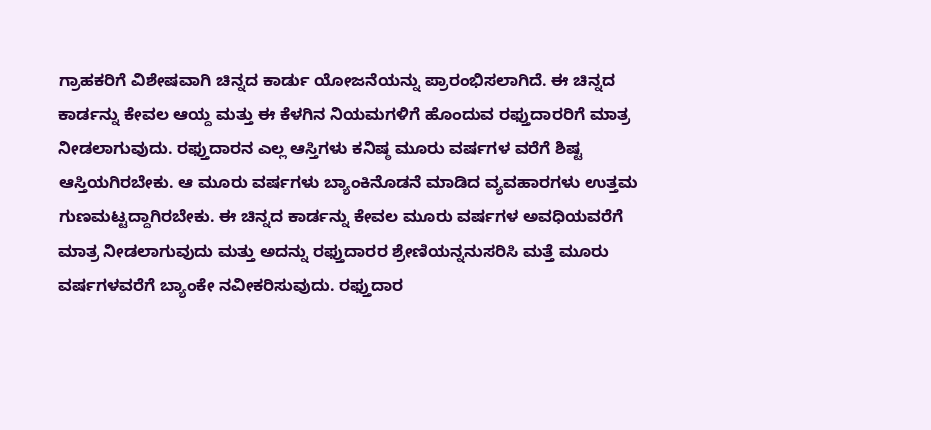ಗ್ರಾಹಕರಿಗೆ ವಿಶೇಷವಾಗಿ ಚಿನ್ನದ ಕಾರ್ಡು ಯೋಜನೆಯನ್ನು ಪ್ರಾರಂಭಿಸಲಾಗಿದೆ. ಈ ಚಿನ್ನದ ಕಾರ್ಡನ್ನು ಕೇವಲ ಆಯ್ದ ಮತ್ತು ಈ ಕೆಳಗಿನ ನಿಯಮಗಳಿಗೆ ಹೊಂದುವ ರಫ್ತುದಾರರಿಗೆ ಮಾತ್ರ ನೀಡಲಾಗುವುದು. ರಫ್ತುದಾರನ ಎಲ್ಲ ಆಸ್ತಿಗಳು ಕನಿಷ್ಠ ಮೂರು ವರ್ಷಗಳ ವರೆಗೆ ಶಿಷ್ಟ ಆಸ್ತಿಯಗಿರಬೇಕು. ಆ ಮೂರು ವರ್ಷಗಳು ಬ್ಯಾಂಕಿನೊಡನೆ ಮಾಡಿದ ವ್ಯವಹಾರಗಳು ಉತ್ತಮ ಗುಣಮಟ್ಟದ್ದಾಗಿರಬೇಕು. ಈ ಚಿನ್ನದ ಕಾರ್ಡನ್ನು ಕೇವಲ ಮೂರು ವರ್ಷಗಳ ಅವಧಿಯವರೆಗೆ ಮಾತ್ರ ನೀಡಲಾಗುವುದು ಮತ್ತು ಅದನ್ನು ರಫ್ತುದಾರರ ಶ್ರೇಣಿಯನ್ನನುಸರಿಸಿ ಮತ್ತೆ ಮೂರು ವರ್ಷಗಳವರೆಗೆ ಬ್ಯಾಂಕೇ ನವೀಕರಿಸುವುದು. ರಫ್ತುದಾರ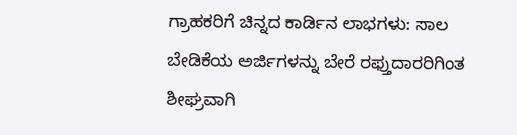ಗ್ರಾಹಕರಿಗೆ ಚಿನ್ನದ ಕಾರ್ಡಿನ ಲಾಭಗಳು: ಸಾಲ ಬೇಡಿಕೆಯ ಅರ್ಜಿಗಳನ್ನು ಬೇರೆ ರಫ್ತುದಾರರಿಗಿಂತ ಶೀಘ್ರವಾಗಿ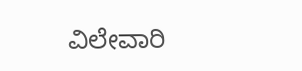ವಿಲೇವಾರಿ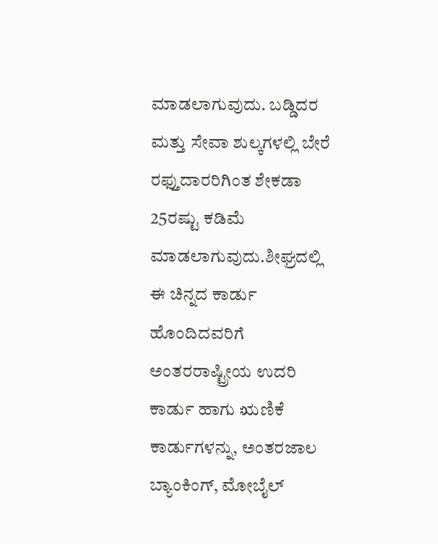ಮಾಡಲಾಗುವುದು. ಬಡ್ಡಿದರ ಮತ್ತು ಸೇವಾ ಶುಲ್ಕಗಳಲ್ಲಿ ಬೇರೆ ರಫ್ತುದಾರರಿಗಿಂತ ಶೇಕಡಾ 25ರಷ್ಟು ಕಡಿಮೆ ಮಾಡಲಾಗುವುದು.ಶೀಘ್ರದಲ್ಲಿ ಈ ಚಿನ್ನದ ಕಾರ್ಡು ಹೊಂದಿದವರಿಗೆ ಅಂತರರಾಷ್ಟ್ರೀಯ ಉದರಿ ಕಾರ್ಡು ಹಾಗು ಋಣಿಕೆ ಕಾರ್ಡುಗಳನ್ನು, ಅಂತರಜಾಲ ಬ್ಯಾಂಕಿಂಗ್, ಮೋಬೈಲ್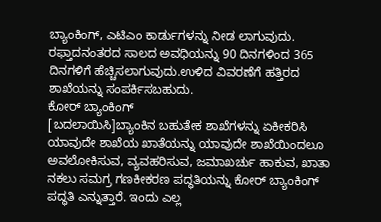ಬ್ಯಾಂಕಿಂಗ್, ಎಟಿಎಂ ಕಾರ್ಡುಗಳನ್ನು ನೀಡ ಲಾಗುವುದು. ರಫ್ತಾದನಂತರದ ಸಾಲದ ಅವಧಿಯನ್ನು 90 ದಿನಗಳಿಂದ 365 ದಿನಗಳಿಗೆ ಹೆಚ್ಚಿಸಲಾಗುವುದು.ಉಳಿದ ವಿವರಣೆಗೆ ಹತ್ತಿರದ ಶಾಖೆಯನ್ನು ಸಂಪರ್ಕಿಸಬಹುದು.
ಕೋರ್ ಬ್ಯಾಂಕಿಂಗ್
[ಬದಲಾಯಿಸಿ]ಬ್ಯಾಂಕಿನ ಬಹುತೇಕ ಶಾಖೆಗಳನ್ನು ಏಕೀಕರಿಸಿ ಯಾವುದೇ ಶಾಖೆಯ ಖಾತೆಯನ್ನು ಯಾವುದೇ ಶಾಖೆಯಿಂದಲೂ ಅವಲೋಕಿಸುವ, ವ್ಯವಹರಿಸುವ, ಜಮಾಖರ್ಚು ಹಾಕುವ, ಖಾತಾ ನಕಲು ಸಮಗ್ರ ಗಣಕೀಕರಣ ಪದ್ಧತಿಯನ್ನು ಕೋರ್ ಬ್ಯಾಂಕಿಂಗ್ ಪದ್ಧತಿ ಎನ್ನುತ್ತಾರೆ. ಇಂದು ಎಲ್ಲ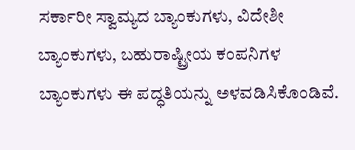ಸರ್ಕಾರೀ ಸ್ವಾಮ್ಯದ ಬ್ಯಾಂಕುಗಳು, ವಿದೇಶೀ ಬ್ಯಾಂಕುಗಳು, ಬಹುರಾಷ್ಟ್ರೀಯ ಕಂಪನಿಗಳ ಬ್ಯಾಂಕುಗಳು ಈ ಪದ್ಧತಿಯನ್ನು ಅಳವಡಿಸಿಕೊಂಡಿವೆ.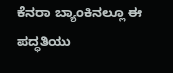ಕೆನರಾ ಬ್ಯಾಂಕಿನಲ್ಲೂ ಈ ಪದ್ಧತಿಯು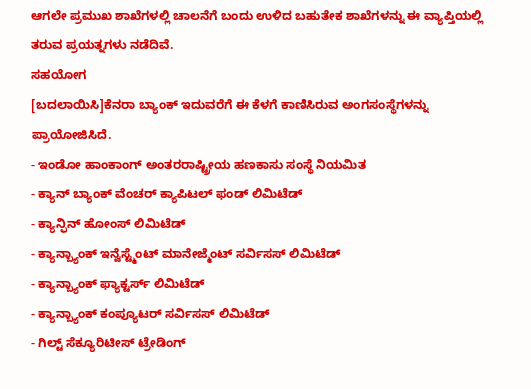ಆಗಲೇ ಪ್ರಮುಖ ಶಾಖೆಗಳಲ್ಲಿ ಚಾಲನೆಗೆ ಬಂದು ಉಳಿದ ಬಹುತೇಕ ಶಾಖೆಗಳನ್ನು ಈ ವ್ಯಾಪ್ತಿಯಲ್ಲಿ ತರುವ ಪ್ರಯತ್ನಗಳು ನಡೆದಿವೆ.
ಸಹಯೋಗ
[ಬದಲಾಯಿಸಿ]ಕೆನರಾ ಬ್ಯಾಂಕ್ ಇದುವರೆಗೆ ಈ ಕೆಳಗೆ ಕಾಣಿಸಿರುವ ಅಂಗಸಂಸ್ಥೆಗಳನ್ನು ಪ್ರಾಯೋಜಿಸಿದೆ.
- ಇಂಡೋ ಹಾಂಕಾಂಗ್ ಅಂತರರಾಷ್ಟ್ರೀಯ ಹಣಕಾಸು ಸಂಸ್ಥೆ ನಿಯಮಿತ
- ಕ್ಯಾನ್ ಬ್ಯಾಂಕ್ ವೆಂಚರ್ ಕ್ಯಾಪಿಟಲ್ ಫಂಡ್ ಲಿಮಿಟೆಡ್
- ಕ್ಯಾನ್ಫಿನ್ ಹೋಂಸ್ ಲಿಮಿಟೆಡ್
- ಕ್ಯಾನ್ಬ್ಯಾಂಕ್ ಇನ್ವೆಸ್ಟ್ಮೆಂಟ್ ಮಾನೇಜ್ಮೆಂಟ್ ಸರ್ವಿಸಸ್ ಲಿಮಿಟೆಡ್
- ಕ್ಯಾನ್ಬ್ಯಾಂಕ್ ಫ್ಯಾಕ್ಟರ್ಸ್ ಲಿಮಿಟೆಡ್
- ಕ್ಯಾನ್ಬ್ಯಾಂಕ್ ಕಂಪ್ಯೂಟರ್ ಸರ್ವಿಸಸ್ ಲಿಮಿಟೆಡ್
- ಗಿಲ್ಟ್ ಸೆಕ್ಯೂರಿಟೀಸ್ ಟ್ರೇಡಿಂಗ್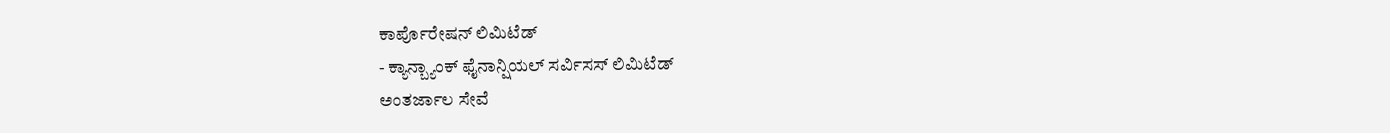ಕಾರ್ಪೊರೇಷನ್ ಲಿಮಿಟೆಡ್
- ಕ್ಯಾನ್ಬ್ಯಾಂಕ್ ಫೈನಾನ್ಷಿಯಲ್ ಸರ್ವಿಸಸ್ ಲಿಮಿಟೆಡ್
ಅಂತರ್ಜಾಲ ಸೇವೆ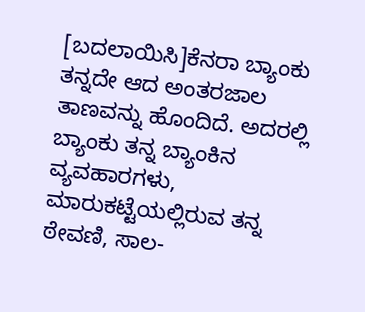[ಬದಲಾಯಿಸಿ]ಕೆನರಾ ಬ್ಯಾಂಕು ತನ್ನದೇ ಆದ ಅಂತರಜಾಲ ತಾಣವನ್ನು ಹೊಂದಿದೆ. ಅದರಲ್ಲಿ ಬ್ಯಾಂಕು ತನ್ನ ಬ್ಯಾಂಕಿನ ವ್ಯವಹಾರಗಳು, ಮಾರುಕಟ್ಟೆಯಲ್ಲಿರುವ ತನ್ನ ಠೇವಣಿ, ಸಾಲ-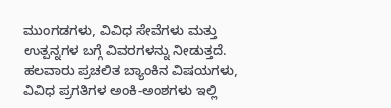ಮುಂಗಡಗಳು, ವಿವಿಧ ಸೇವೆಗಳು ಮತ್ತು ಉತ್ಪನ್ನಗಳ ಬಗ್ಗೆ ವಿವರಗಳನ್ನು ನೀಡುತ್ತದೆ. ಹಲವಾರು ಪ್ರಚಲಿತ ಬ್ಯಾಂಕಿನ ವಿಷಯಗಳು, ವಿವಿಧ ಪ್ರಗತಿಗಳ ಅಂಕಿ-ಅಂಶಗಳು ಇಲ್ಲಿ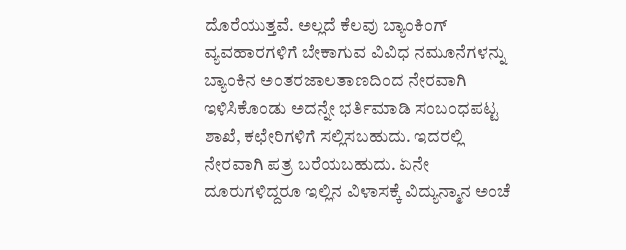ದೊರೆಯುತ್ತವೆ. ಅಲ್ಲದೆ ಕೆಲವು ಬ್ಯಾಂಕಿಂಗ್ ವ್ಯವಹಾರಗಳಿಗೆ ಬೇಕಾಗುವ ವಿವಿಧ ನಮೂನೆಗಳನ್ನು ಬ್ಯಾಂಕಿನ ಅಂತರಜಾಲತಾಣದಿಂದ ನೇರವಾಗಿ ಇಳಿಸಿಕೊಂಡು ಅದನ್ನೇ ಭರ್ತಿಮಾಡಿ ಸಂಬಂಧಪಟ್ಟ ಶಾಖೆ, ಕಛೇರಿಗಳಿಗೆ ಸಲ್ಲಿಸಬಹುದು. ಇದರಲ್ಲಿ ನೇರವಾಗಿ ಪತ್ರ ಬರೆಯಬಹುದು. ಏನೇ ದೂರುಗಳಿದ್ದರೂ ಇಲ್ಲಿನ ವಿಳಾಸಕ್ಕೆ ವಿದ್ಯುನ್ಮಾನ ಅಂಚೆ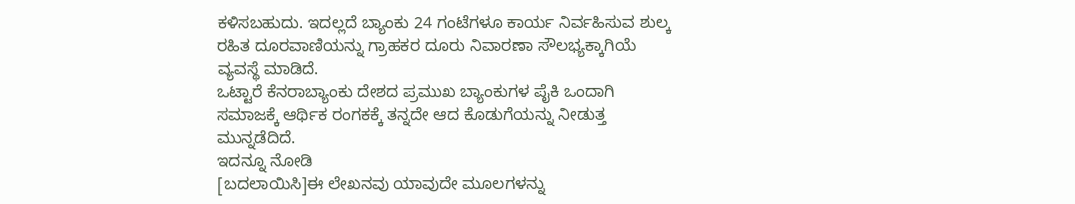ಕಳಿಸಬಹುದು. ಇದಲ್ಲದೆ ಬ್ಯಾಂಕು 24 ಗಂಟೆಗಳೂ ಕಾರ್ಯ ನಿರ್ವಹಿಸುವ ಶುಲ್ಕ ರಹಿತ ದೂರವಾಣಿಯನ್ನು ಗ್ರಾಹಕರ ದೂರು ನಿವಾರಣಾ ಸೌಲಭ್ಯಕ್ಕಾಗಿಯೆ ವ್ಯವಸ್ಥೆ ಮಾಡಿದೆ.
ಒಟ್ಟಾರೆ ಕೆನರಾಬ್ಯಾಂಕು ದೇಶದ ಪ್ರಮುಖ ಬ್ಯಾಂಕುಗಳ ಪೈಕಿ ಒಂದಾಗಿ ಸಮಾಜಕ್ಕೆ ಆರ್ಥಿಕ ರಂಗಕಕ್ಕೆ ತನ್ನದೇ ಆದ ಕೊಡುಗೆಯನ್ನು ನೀಡುತ್ತ ಮುನ್ನಡೆದಿದೆ.
ಇದನ್ನೂ ನೋಡಿ
[ಬದಲಾಯಿಸಿ]ಈ ಲೇಖನವು ಯಾವುದೇ ಮೂಲಗಳನ್ನು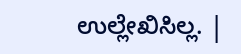ಉಲ್ಲೇಖಿಸಿಲ್ಲ. |